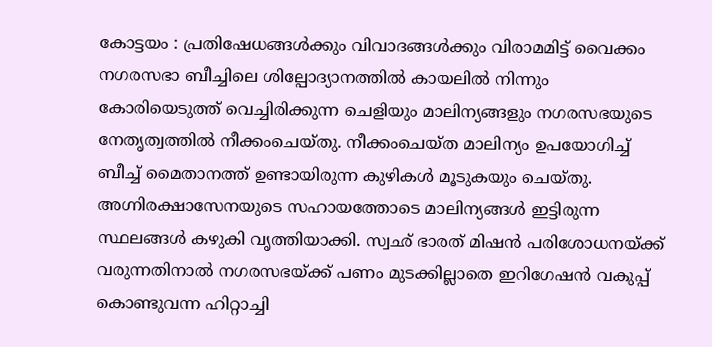കോട്ടയം : പ്രതിഷേധങ്ങൾക്കും വിവാദങ്ങൾക്കും വിരാമമിട്ട് വൈക്കം നഗരസഭാ ബീച്ചിലെ ശില്പോദ്യാനത്തിൽ കായലിൽ നിന്നും കോരിയെടുത്ത് വെച്ചിരിക്കുന്ന ചെളിയും മാലിന്യങ്ങളും നഗരസഭയുടെ നേതൃത്വത്തിൽ നീക്കംചെയ്തു. നീക്കംചെയ്ത മാലിന്യം ഉപയോഗിച്ച് ബീച്ച് മൈതാനത്ത് ഉണ്ടായിരുന്ന കുഴികൾ മൂടുകയും ചെയ്തു.
അഗ്നിരക്ഷാസേനയുടെ സഹായത്തോടെ മാലിന്യങ്ങൾ ഇട്ടിരുന്ന സ്ഥലങ്ങൾ കഴുകി വൃത്തിയാക്കി. സ്വഛ് ഭാരത് മിഷൻ പരിശോധനയ്ക്ക് വരുന്നതിനാൽ നഗരസഭയ്ക്ക് പണം മുടക്കില്ലാതെ ഇറിഗേഷൻ വകുപ്പ് കൊണ്ടുവന്ന ഹിറ്റാച്ചി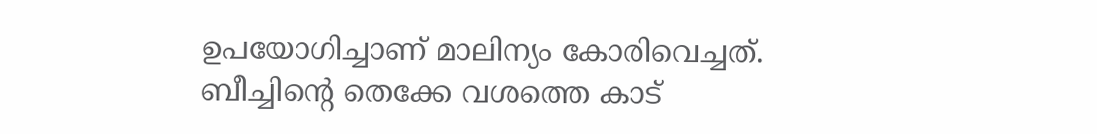ഉപയോഗിച്ചാണ് മാലിന്യം കോരിവെച്ചത്.
ബീച്ചിന്റെ തെക്കേ വശത്തെ കാട്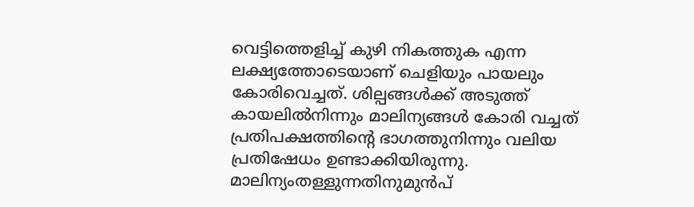വെട്ടിത്തെളിച്ച് കുഴി നികത്തുക എന്ന ലക്ഷ്യത്തോടെയാണ് ചെളിയും പായലും കോരിവെച്ചത്. ശില്പങ്ങൾക്ക് അടുത്ത് കായലിൽനിന്നും മാലിന്യങ്ങൾ കോരി വച്ചത് പ്രതിപക്ഷത്തിന്റെ ഭാഗത്തുനിന്നും വലിയ പ്രതിഷേധം ഉണ്ടാക്കിയിരുന്നു.
മാലിന്യംതള്ളുന്നതിനുമുൻപ്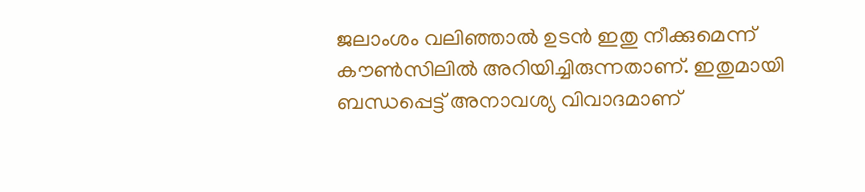ജലാംശം വലിഞ്ഞാൽ ഉടൻ ഇതു നീക്കുമെന്ന് കൗൺസിലിൽ അറിയിച്ചിരുന്നതാണ്. ഇതുമായി ബന്ധപ്പെട്ട് അനാവശ്യ വിവാദമാണ്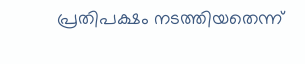പ്രതിപക്ഷം നടത്തിയതെന്ന്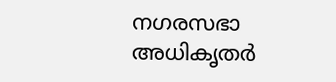നഗരസഭാ അധികൃതർ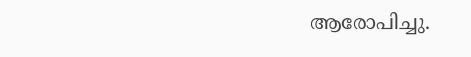ആരോപിച്ചു.